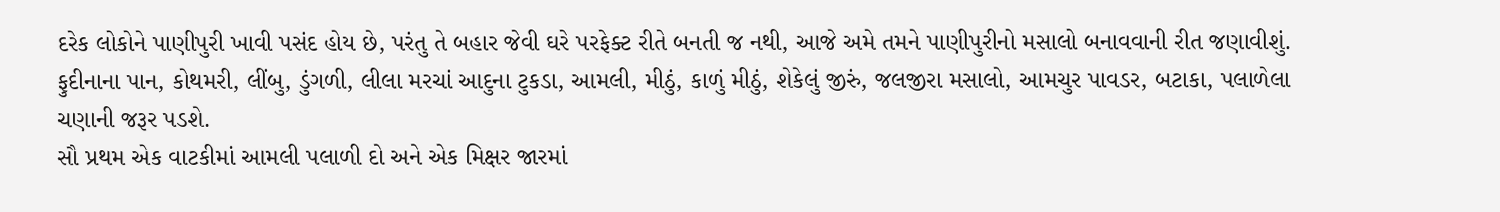દરેક લોકોને પાણીપુરી ખાવી પસંદ હોય છે, પરંતુ તે બહાર જેવી ઘરે પરફેક્ટ રીતે બનતી જ નથી, આજે અમે તમને પાણીપુરીનો મસાલો બનાવવાની રીત જણાવીશું.
ફુદીનાના પાન, કોથમરી, લીંબુ, ડુંગળી, લીલા મરચાં આદુના ટુકડા, આમલી, મીઠું, કાળું મીઠું, શેકેલું જીરું, જલજીરા મસાલો, આમચુર પાવડર, બટાકા, પલાળેલા ચણાની જરૂર પડશે.
સૌ પ્રથમ એક વાટકીમાં આમલી પલાળી દો અને એક મિક્ષર જારમાં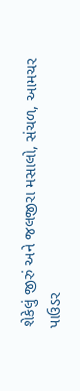શેકેલું જીરું અને જલજીરા મસાલો, સંચળ, આમચર પાઉડર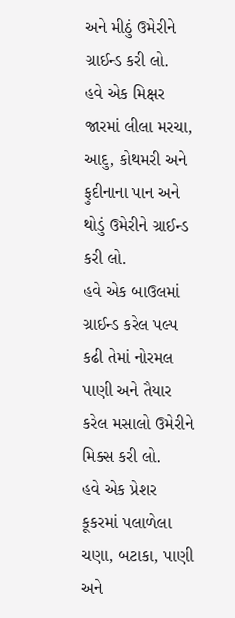અને મીઠું ઉમેરીને ગ્રાઈન્ડ કરી લો.
હવે એક મિક્ષર જારમાં લીલા મરચા, આદુ, કોથમરી અને ફુદીનાના પાન અને થોડું ઉમેરીને ગ્રાઈન્ડ કરી લો.
હવે એક બાઉલમાં ગ્રાઈન્ડ કરેલ પલ્પ કઢી તેમાં નોરમલ પાણી અને તૈયાર કરેલ મસાલો ઉમેરીને મિક્સ કરી લો.
હવે એક પ્રેશર કૂકરમાં પલાળેલા ચણા, બટાકા, પાણી અને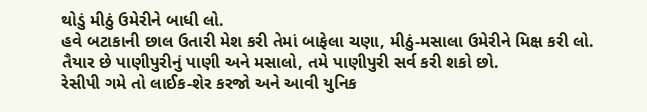થોડું મીઠું ઉમેરીને બાધી લો.
હવે બટાકાની છાલ ઉતારી મેશ કરી તેમાં બાફેલા ચણા, મીઠું-મસાલા ઉમેરીને મિક્ષ કરી લો.
તૈયાર છે પાણીપુરીનું પાણી અને મસાલો, તમે પાણીપુરી સર્વ કરી શકો છો.
રેસીપી ગમે તો લાઈક-શેર કરજો અને આવી યુનિક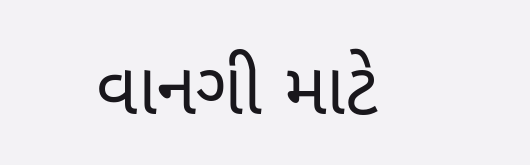વાનગી માટે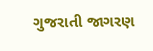ગુજરાતી જાગરણ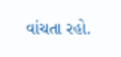વાંચતા રહો.